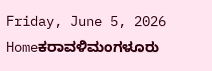Friday, June 5, 2026
Homeಕರಾವಳಿಮಂಗಳೂರು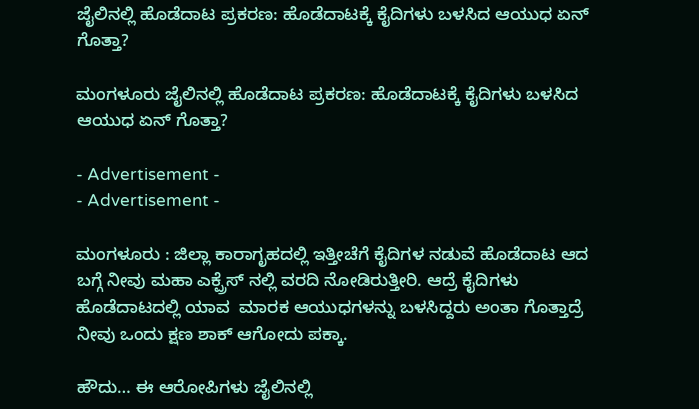ಜೈಲಿನಲ್ಲಿ ಹೊಡೆದಾಟ ಪ್ರಕರಣ: ಹೊಡೆದಾಟಕ್ಕೆ ಕೈದಿಗಳು ಬಳಸಿದ ಆಯುಧ ಏನ್ ಗೊತ್ತಾ?

ಮಂಗಳೂರು ಜೈಲಿನಲ್ಲಿ ಹೊಡೆದಾಟ ಪ್ರಕರಣ: ಹೊಡೆದಾಟಕ್ಕೆ ಕೈದಿಗಳು ಬಳಸಿದ ಆಯುಧ ಏನ್ ಗೊತ್ತಾ?

- Advertisement -
- Advertisement -

ಮಂಗಳೂರು : ಜಿಲ್ಲಾ ಕಾರಾಗೃಹದಲ್ಲಿ ಇತ್ತೀಚೆಗೆ ಕೈದಿಗಳ ನಡುವೆ ಹೊಡೆದಾಟ ಆದ ಬಗ್ಗೆ ನೀವು ಮಹಾ ಎಕ್ಪ್ರೆಸ್ ನಲ್ಲಿ ವರದಿ ನೋಡಿರುತ್ತೀರಿ. ಆದ್ರೆ ಕೈದಿಗಳು ಹೊಡೆದಾಟದಲ್ಲಿ ಯಾವ  ಮಾರಕ ಆಯುಧಗಳನ್ನು ಬಳಸಿದ್ದರು ಅಂತಾ ಗೊತ್ತಾದ್ರೆ ನೀವು ಒಂದು ಕ್ಷಣ ಶಾಕ್ ಆಗೋದು ಪಕ್ಕಾ.

ಹೌದು… ಈ ಆರೋಪಿಗಳು ಜೈಲಿನಲ್ಲಿ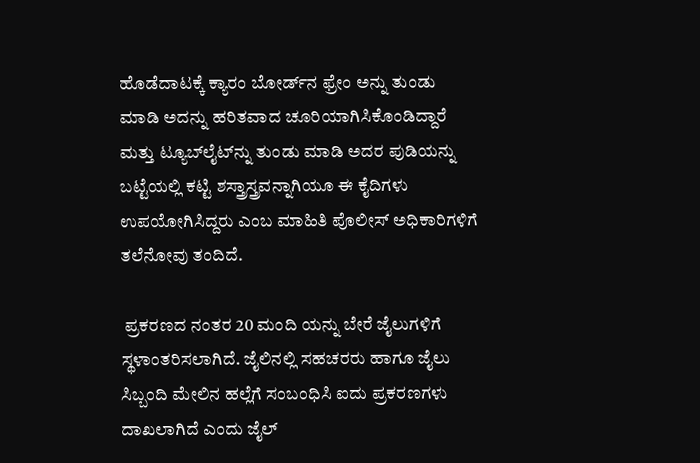ಹೊಡೆದಾಟಕ್ಕೆ ಕ್ಯಾರಂ ಬೋರ್ಡ್‌ನ ಫ್ರೇಂ ಅನ್ನು ತುಂಡು ಮಾಡಿ ಅದನ್ನು ಹರಿತವಾದ ಚೂರಿಯಾಗಿಸಿಕೊಂಡಿದ್ದಾರೆ ಮತ್ತು ಟ್ಯೂಬ್‌ಲೈಟ್‌ನ್ನು ತುಂಡು ಮಾಡಿ ಅದರ ಪುಡಿಯನ್ನು ಬಟ್ಟೆಯಲ್ಲಿ ಕಟ್ಟಿ ಶಸ್ತ್ರಾಸ್ತ್ರವನ್ನಾಗಿಯೂ ಈ ಕೈದಿಗಳು ಉಪಯೋಗಿಸಿದ್ದರು ಎಂಬ ಮಾಹಿತಿ ಪೊಲೀಸ್ ಅಧಿಕಾರಿಗಳಿಗೆ ತಲೆನೋವು ತಂದಿದೆ.

 ಪ್ರಕರಣದ ನಂತರ 20 ಮಂದಿ ಯನ್ನು ಬೇರೆ ಜೈಲುಗಳಿಗೆ ಸ್ಥಳಾಂತರಿಸಲಾಗಿದೆ. ಜೈಲಿನಲ್ಲಿ ಸಹಚರರು ಹಾಗೂ ಜೈಲು ಸಿಬ್ಬಂದಿ ಮೇಲಿನ ಹಲ್ಲೆಗೆ ಸಂಬಂಧಿಸಿ ಐದು ಪ್ರಕರಣಗಳು ದಾಖಲಾಗಿದೆ ಎಂದು ಜೈಲ್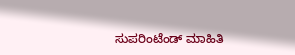ಸುಪರಿಂಟೆಂಡ್ ಮಾಹಿತಿ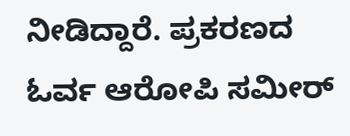ನೀಡಿದ್ದಾರೆ. ಪ್ರಕರಣದ ಓರ್ವ ಆರೋಪಿ ಸಮೀರ್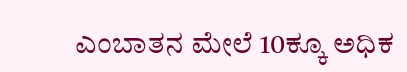ಎಂಬಾತನ ಮೇಲೆ 10ಕ್ಕೂ ಅಧಿಕ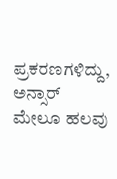ಪ್ರಕರಣಗಳಿದ್ದು, ಅನ್ಸಾರ್ ಮೇಲೂ ಹಲವು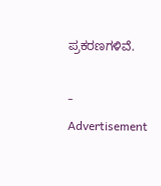ಪ್ರಕರಣಗಳಿವೆ.

- Advertisement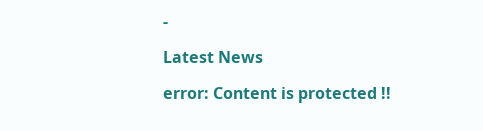-

Latest News

error: Content is protected !!